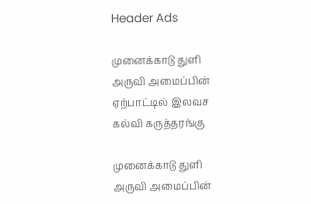Header Ads

முனைக்காடு துளி அருவி அமைப்பின் ஏற்பாட்டில் இலவச கல்வி கருத்தரங்கு

முனைக்காடு துளி அருவி அமைப்பின்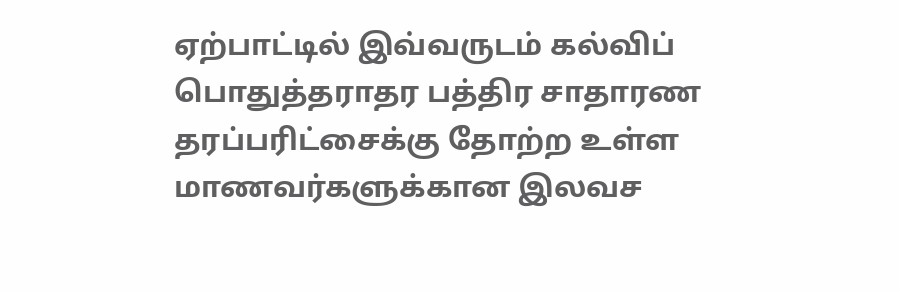ஏற்பாட்டில் இவ்வருடம் கல்விப் பொதுத்தராதர பத்திர சாதாரண தரப்பரிட்சைக்கு தோற்ற உள்ள மாணவர்களுக்கான இலவச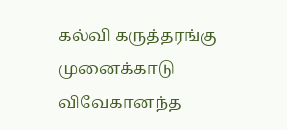கல்வி கருத்தரங்கு முனைக்காடு விவேகானந்த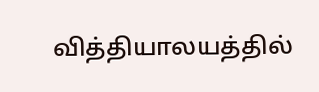வித்தியாலயத்தில்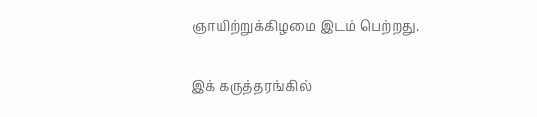ஞாயிற்றுக்கிழமை இடம் பெற்றது.

இக் கருத்தரங்கில்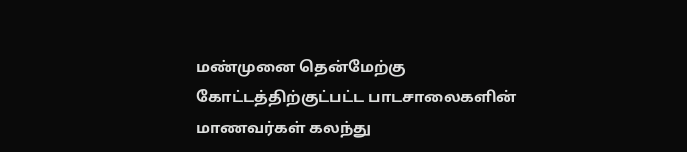மண்முனை தென்மேற்கு கோட்டத்திற்குட்பட்ட பாடசாலைகளின் மாணவர்கள் கலந்து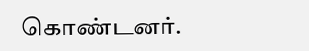கொண்டனர்.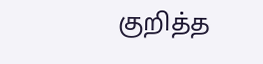குறித்த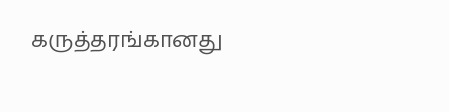கருத்தரங்கானது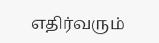எதிர்வரும்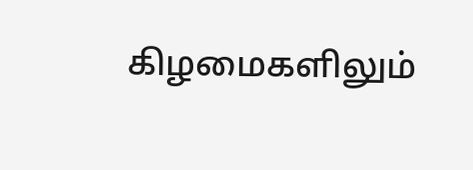கிழமைகளிலும்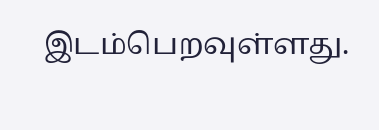இடம்பெறவுள்ளது.